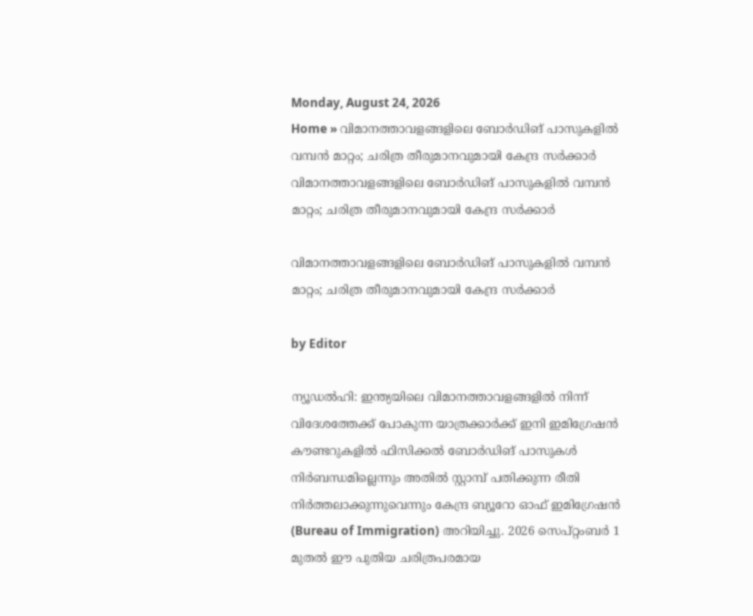Monday, August 24, 2026
Home » വിമാനത്താവളങ്ങളിലെ ബോർഡിങ് പാസുകളിൽ വമ്പൻ മാറ്റം; ചരിത്ര തീരുമാനവുമായി കേന്ദ്ര സർക്കാർ
വിമാനത്താവളങ്ങളിലെ ബോർഡിങ് പാസുകളിൽ വമ്പൻ മാറ്റം; ചരിത്ര തീരുമാനവുമായി കേന്ദ്ര സർക്കാർ

വിമാനത്താവളങ്ങളിലെ ബോർഡിങ് പാസുകളിൽ വമ്പൻ മാറ്റം; ചരിത്ര തീരുമാനവുമായി കേന്ദ്ര സർക്കാർ

by Editor

ന്യൂഡൽഹി: ഇന്ത്യയിലെ വിമാനത്താവളങ്ങളിൽ നിന്ന് വിദേശത്തേക്ക് പോകുന്ന യാത്രക്കാർക്ക് ഇനി ഇമിഗ്രേഷൻ കൗണ്ടറുകളിൽ ഫിസിക്കൽ ബോർഡിങ് പാസുകൾ നിർബന്ധമില്ലെന്നും അതിൽ സ്റ്റാമ്പ് പതിക്കുന്ന രീതി നിർത്തലാക്കുന്നുവെന്നും കേന്ദ്ര ബ്യൂറോ ഓഫ് ഇമിഗ്രേഷൻ (Bureau of Immigration) അറിയിച്ചു. 2026 സെപ്റ്റംബർ 1 മുതൽ ഈ പുതിയ ചരിത്രപരമായ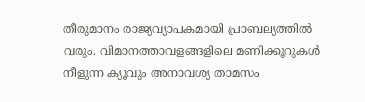തീരുമാനം രാജ്യവ്യാപകമായി പ്രാബല്യത്തിൽ വരും. വിമാനത്താവളങ്ങളിലെ മണിക്കൂറുകൾ നീളുന്ന ക്യൂവും അനാവശ്യ താമസം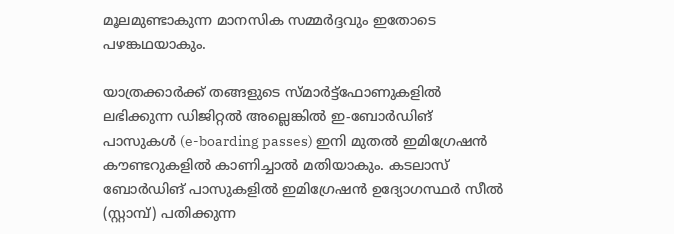മൂലമുണ്ടാകുന്ന മാനസിക സമ്മർദ്ദവും ഇതോടെ പഴങ്കഥയാകും.

യാത്രക്കാർക്ക് തങ്ങളുടെ സ്മാർട്ട്ഫോണുകളിൽ ലഭിക്കുന്ന ഡിജിറ്റൽ അല്ലെങ്കിൽ ഇ-ബോർഡിങ് പാസുകൾ (e-boarding passes) ഇനി മുതൽ ഇമിഗ്രേഷൻ കൗണ്ടറുകളിൽ കാണിച്ചാൽ മതിയാകും. കടലാസ് ബോർഡിങ് പാസുകളിൽ ഇമിഗ്രേഷൻ ഉദ്യോഗസ്ഥർ സീൽ (സ്റ്റാമ്പ്) പതിക്കുന്ന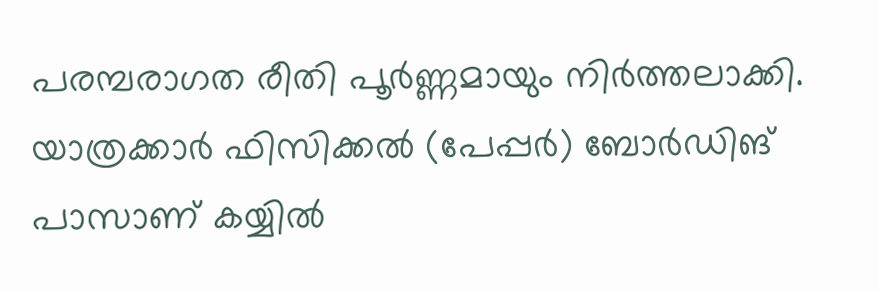പരമ്പരാഗത രീതി പൂർണ്ണമായും നിർത്തലാക്കി. യാത്രക്കാർ ഫിസിക്കൽ (പേപ്പർ) ബോർഡിങ് പാസാണ് കയ്യിൽ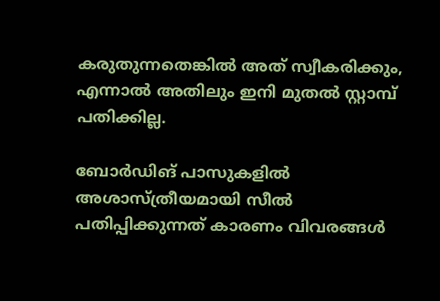കരുതുന്നതെങ്കിൽ അത് സ്വീകരിക്കും, എന്നാൽ അതിലും ഇനി മുതൽ സ്റ്റാമ്പ് പതിക്കില്ല.

ബോർഡിങ് പാസുകളിൽ അശാസ്ത്രീയമായി സീൽ പതിപ്പിക്കുന്നത് കാരണം വിവരങ്ങൾ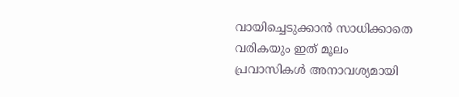വായിച്ചെടുക്കാൻ സാധിക്കാതെ വരികയും ഇത് മൂലം പ്രവാസികൾ അനാവശ്യമായി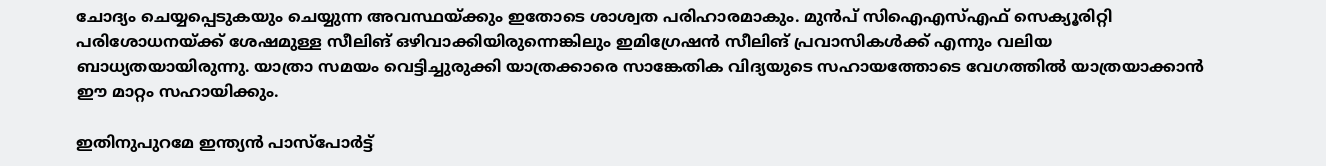ചോദ്യം ചെയ്യപ്പെടുകയും ചെയ്യുന്ന അവസ്ഥയ്ക്കും ഇതോടെ ശാശ്വത പരിഹാരമാകും. മുൻപ് സിഐഎസ്എഫ് സെക്യൂരിറ്റി പരിശോധനയ്ക്ക് ശേഷമുള്ള സീലിങ് ഒഴിവാക്കിയിരുന്നെങ്കിലും ഇമിഗ്രേഷൻ സീലിങ് പ്രവാസികൾക്ക് എന്നും വലിയ ബാധ്യതയായിരുന്നു. യാത്രാ സമയം വെട്ടിച്ചുരുക്കി യാത്രക്കാരെ സാങ്കേതിക വിദ്യയുടെ സഹായത്തോടെ വേഗത്തിൽ യാത്രയാക്കാൻ ഈ മാറ്റം സഹായിക്കും.

ഇതിനുപുറമേ ഇന്ത്യൻ പാസ്പോർട്ട്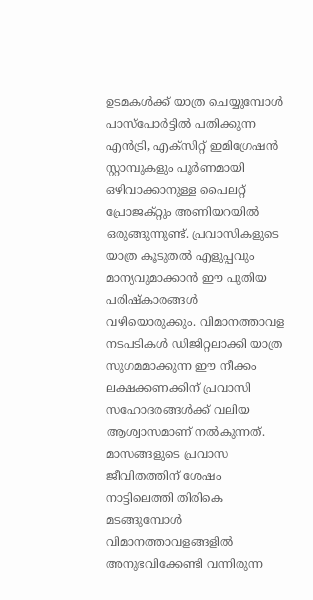ഉടമകൾക്ക് യാത്ര ചെയ്യുമ്പോൾ പാസ്പോർട്ടിൽ പതിക്കുന്ന എൻട്രി, എക്സിറ്റ് ഇമിഗ്രേഷൻ സ്റ്റാമ്പുകളും പൂർണമായി ഒഴിവാക്കാനുള്ള പൈലറ്റ് പ്രോജക്റ്റും അണിയറയിൽ ഒരുങ്ങുന്നുണ്ട്. പ്രവാസികളുടെ യാത്ര കൂടുതൽ എളുപ്പവും മാന്യവുമാക്കാൻ ഈ പുതിയ പരിഷ്കാരങ്ങൾ വഴിയൊരുക്കും. വിമാനത്താവള നടപടികൾ ഡിജിറ്റലാക്കി യാത്ര സുഗമമാക്കുന്ന ഈ നീക്കം ലക്ഷക്കണക്കിന് പ്രവാസി സഹോദരങ്ങൾക്ക് വലിയ ആശ്വാസമാണ് നൽകുന്നത്. മാസങ്ങളുടെ പ്രവാസ ജീവിതത്തിന് ശേഷം നാട്ടിലെത്തി തിരികെ മടങ്ങുമ്പോൾ വിമാനത്താവളങ്ങളിൽ അനുഭവിക്കേണ്ടി വന്നിരുന്ന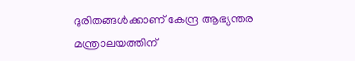ദുരിതങ്ങൾക്കാണ് കേന്ദ്ര ആഭ്യന്തര മന്ത്രാലയത്തിന്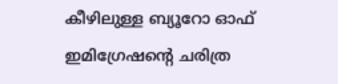കീഴിലുള്ള ബ്യൂറോ ഓഫ് ഇമിഗ്രേഷൻ്റെ ചരിത്ര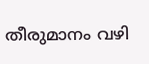തീരുമാനം വഴി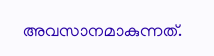അവസാനമാകുന്നത്.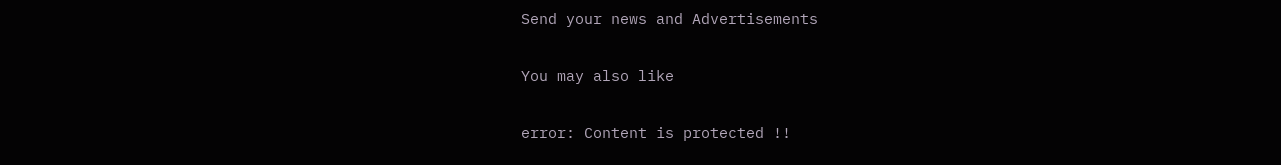Send your news and Advertisements

You may also like

error: Content is protected !!